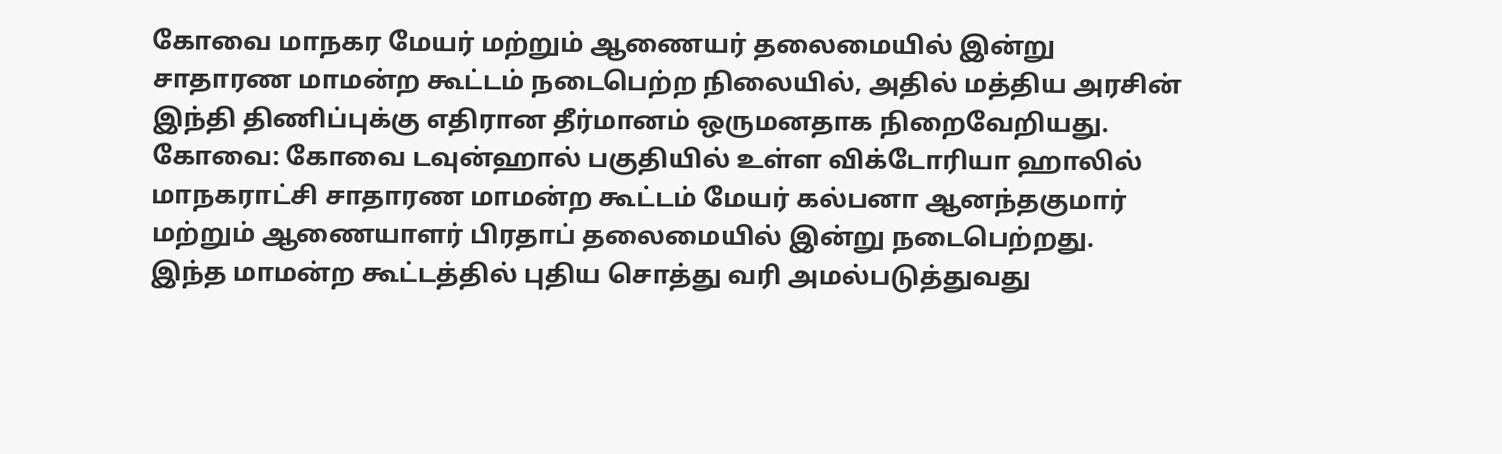கோவை மாநகர மேயர் மற்றும் ஆணையர் தலைமையில் இன்று சாதாரண மாமன்ற கூட்டம் நடைபெற்ற நிலையில், அதில் மத்திய அரசின் இந்தி திணிப்புக்கு எதிரான தீர்மானம் ஒருமனதாக நிறைவேறியது.
கோவை: கோவை டவுன்ஹால் பகுதியில் உள்ள விக்டோரியா ஹாலில் மாநகராட்சி சாதாரண மாமன்ற கூட்டம் மேயர் கல்பனா ஆனந்தகுமார் மற்றும் ஆணையாளர் பிரதாப் தலைமையில் இன்று நடைபெற்றது.
இந்த மாமன்ற கூட்டத்தில் புதிய சொத்து வரி அமல்படுத்துவது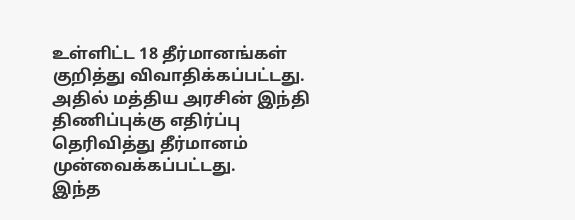உள்ளிட்ட 18 தீர்மானங்கள் குறித்து விவாதிக்கப்பட்டது. அதில் மத்திய அரசின் இந்தி திணிப்புக்கு எதிர்ப்பு தெரிவித்து தீர்மானம் முன்வைக்கப்பட்டது.
இந்த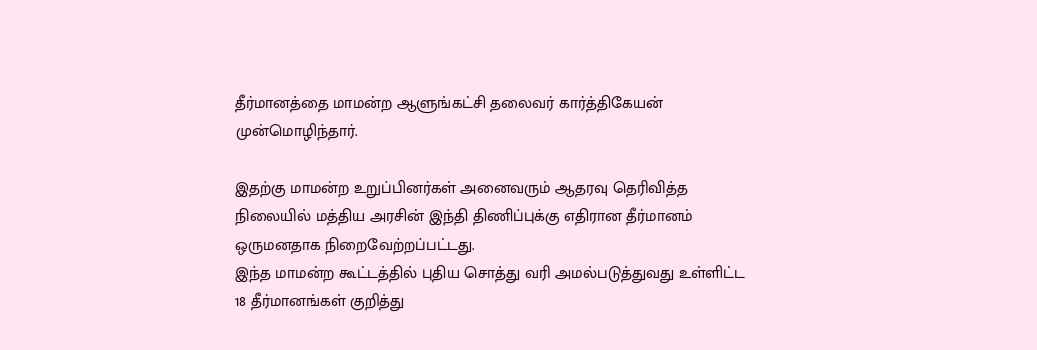தீர்மானத்தை மாமன்ற ஆளுங்கட்சி தலைவர் கார்த்திகேயன் முன்மொழிந்தார்.

இதற்கு மாமன்ற உறுப்பினர்கள் அனைவரும் ஆதரவு தெரிவித்த நிலையில் மத்திய அரசின் இந்தி திணிப்புக்கு எதிரான தீர்மானம் ஒருமனதாக நிறைவேற்றப்பட்டது.
இந்த மாமன்ற கூட்டத்தில் புதிய சொத்து வரி அமல்படுத்துவது உள்ளிட்ட 18 தீர்மானங்கள் குறித்து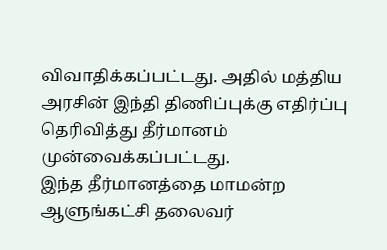விவாதிக்கப்பட்டது. அதில் மத்திய அரசின் இந்தி திணிப்புக்கு எதிர்ப்பு தெரிவித்து தீர்மானம் முன்வைக்கப்பட்டது.
இந்த தீர்மானத்தை மாமன்ற ஆளுங்கட்சி தலைவர்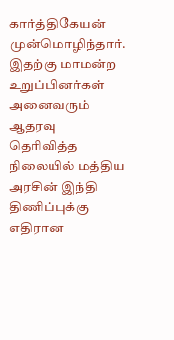கார்த்திகேயன் முன்மொழிந்தார்.
இதற்கு மாமன்ற உறுப்பினர்கள் அனைவரும் ஆதரவு தெரிவித்த நிலையில் மத்திய அரசின் இந்தி திணிப்புக்கு எதிரான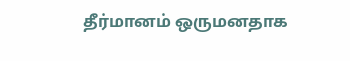தீர்மானம் ஒருமனதாக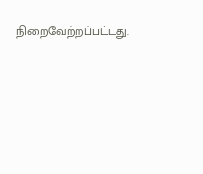நிறைவேற்றப்பட்டது.